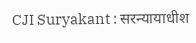CJI Suryakant : सरन्यायाधीश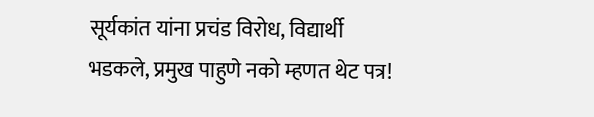सूर्यकांत यांना प्रचंड विरोध, विद्यार्थी भडकले, प्रमुख पाहुणे नको म्हणत थेट पत्र!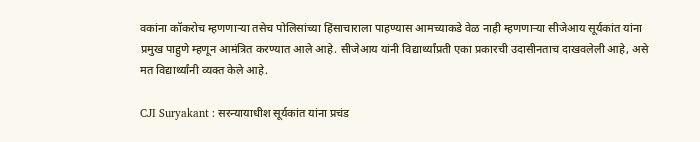वकांना कॉकरोच म्हणणाऱ्या तसेच पोलिसांच्या हिंसाचाराला पाहण्यास आमच्याकडे वेळ नाही म्हणणाऱ्या सीजेआय सूर्यकांत यांना प्रमुख पाहुणे म्हणून आमंत्रित करण्यात आले आहे. सीजेआय यांनी विद्यार्थ्यांप्रती एका प्रकारची उदासीनताच दाखवलेली आहे, असे मत विद्यार्थ्यांनी व्यक्त केले आहे.

CJI Suryakant : सरन्यायाधीश सूर्यकांत यांना प्रचंड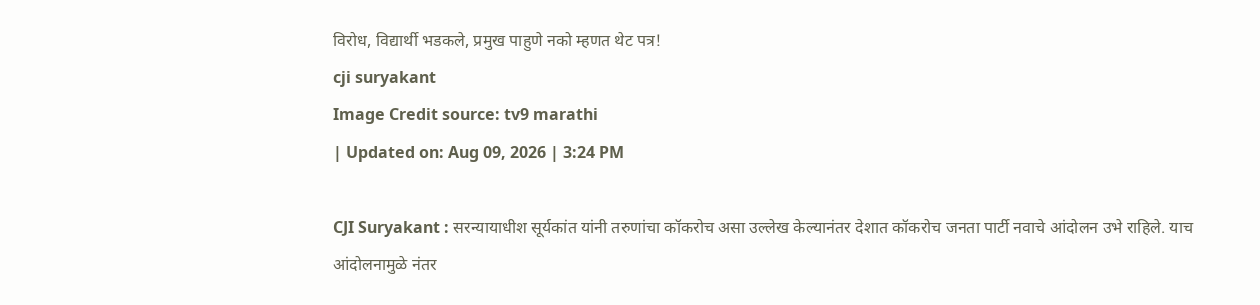विरोध, विद्यार्थी भडकले, प्रमुख पाहुणे नको म्हणत थेट पत्र!
cji suryakant
Image Credit source: tv9 marathi
| Updated on: Aug 09, 2026 | 3:24 PM

CJI Suryakant : सरन्यायाधीश सूर्यकांत यांनी तरुणांचा कॉकरोच असा उल्लेख केल्यानंतर देशात कॉकरोच जनता पार्टी नवाचे आंदोलन उभे राहिले. याच आंदोलनामुळे नंतर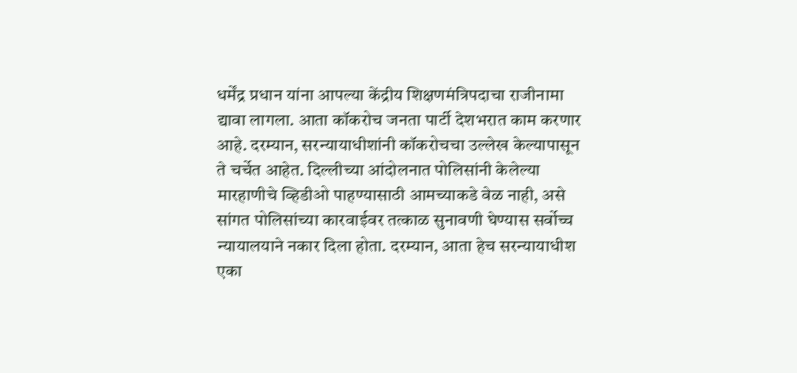धर्मेंद्र प्रधान यांना आपल्या केंद्रीय शिक्षणमंत्रिपदाचा राजीनामा द्यावा लागला. आता कॉकरोच जनता पार्टी देशभरात काम करणार आहे. दरम्यान, सरन्यायाधीशांनी कॉकरोचचा उल्लेख केल्यापासून ते चर्चेत आहेत. दिल्लीच्या आंदोलनात पोलिसांनी केलेल्या मारहाणीचे व्हिडीओ पाहण्यासाठी आमच्याकडे वेळ नाही, असे सांगत पोलिसांच्या कारवाईवर तत्काळ सुनावणी घेण्यास सर्वोच्च न्यायालयाने नकार दिला होता. दरम्यान, आता हेच सरन्यायाधीश एका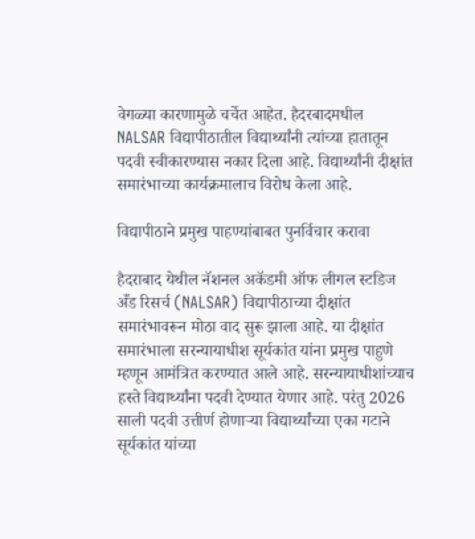वेगळ्या कारणामुळे चर्चेत आहेत. हैदरबादमधील NALSAR विद्यापीठातील विद्यार्थ्यांनी त्यांच्या हातातून पदवी स्वीकारण्यास नकार दिला आहे. विद्यार्थ्यांनी दीक्षांत समारंभाच्या कार्यक्रमालाच विरोध केला आहे.

विद्यापीठाने प्रमुख पाहण्यांबाबत पुनर्विचार करावा

हैदराबाद येथील नॅशनल अकॅडमी ऑफ लीगल स्टडिज अँड रिसर्च (NALSAR) विद्यापीठाच्या दीक्षांत समारंभावरून मोठा वाद सुरू झाला आहे. या दीक्षांत समारंभाला सरन्यायाधीश सूर्यकांत यांना प्रमुख पाहुणे म्हणून आमंत्रित करण्यात आले आहे. सरन्यायाधीशांच्याच हस्ते विद्यार्थ्यांना पदवी देण्यात येणार आहे. परंतु 2026 साली पदवी उत्तीर्ण होणाऱ्या विद्यार्थ्यांच्या एका गटाने सूर्यकांत यांच्या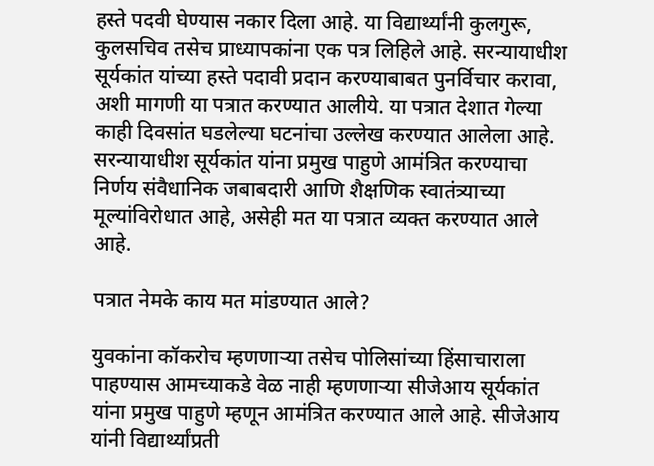हस्ते पदवी घेण्यास नकार दिला आहे. या विद्यार्थ्यांनी कुलगुरू, कुलसचिव तसेच प्राध्यापकांना एक पत्र लिहिले आहे. सरन्यायाधीश सूर्यकांत यांच्या हस्ते पदावी प्रदान करण्याबाबत पुनर्विचार करावा, अशी मागणी या पत्रात करण्यात आलीये. या पत्रात देशात गेल्या काही दिवसांत घडलेल्या घटनांचा उल्लेख करण्यात आलेला आहे. सरन्यायाधीश सूर्यकांत यांना प्रमुख पाहुणे आमंत्रित करण्याचा निर्णय संवैधानिक जबाबदारी आणि शैक्षणिक स्वातंत्र्याच्या मूल्यांविरोधात आहे, असेही मत या पत्रात व्यक्त करण्यात आले आहे.

पत्रात नेमके काय मत मांडण्यात आले?

युवकांना कॉकरोच म्हणणाऱ्या तसेच पोलिसांच्या हिंसाचाराला पाहण्यास आमच्याकडे वेळ नाही म्हणणाऱ्या सीजेआय सूर्यकांत यांना प्रमुख पाहुणे म्हणून आमंत्रित करण्यात आले आहे. सीजेआय यांनी विद्यार्थ्यांप्रती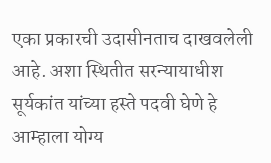एका प्रकारची उदासीनताच दाखवलेली आहे. अशा स्थितीत सरन्यायाधीश सूर्यकांत यांच्या हस्ते पदवी घेणे हे आम्हाला योग्य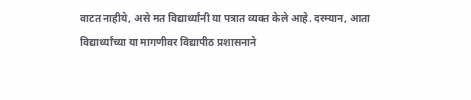वाटत नाहीये, असे मत विद्यार्थ्यांनी या पत्रात व्यक्त केले आहे. दरम्यान, आता विद्यार्थ्यांच्या या मागणीवर विद्यापीठ प्रशासनाने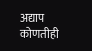अद्याप कोणतीही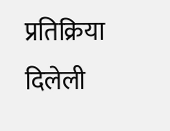प्रतिक्रिया दिलेली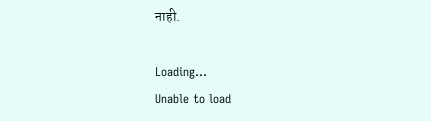नाही.

Loading...
Unable to load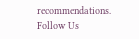recommendations.
Follow Us